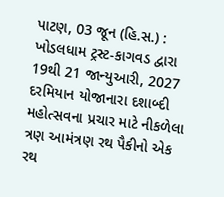પાટણ, 03 જૂન (હિ.સ.) : ખોડલધામ ટ્રસ્ટ-કાગવડ દ્વારા 19થી 21 જાન્યુઆરી, 2027 દરમિયાન યોજાનારા દશાબ્દી મહોત્સવના પ્રચાર માટે નીકળેલા ત્રણ આમંત્રણ રથ પૈકીનો એક રથ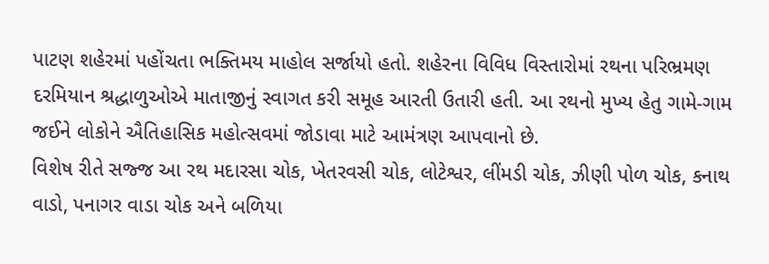પાટણ શહેરમાં પહોંચતા ભક્તિમય માહોલ સર્જાયો હતો. શહેરના વિવિધ વિસ્તારોમાં રથના પરિભ્રમણ દરમિયાન શ્રદ્ધાળુઓએ માતાજીનું સ્વાગત કરી સમૂહ આરતી ઉતારી હતી. આ રથનો મુખ્ય હેતુ ગામે-ગામ જઈને લોકોને ઐતિહાસિક મહોત્સવમાં જોડાવા માટે આમંત્રણ આપવાનો છે.
વિશેષ રીતે સજ્જ આ રથ મદારસા ચોક, ખેતરવસી ચોક, લોટેશ્વર, લીંમડી ચોક, ઝીણી પોળ ચોક, કનાથ વાડો, પનાગર વાડા ચોક અને બળિયા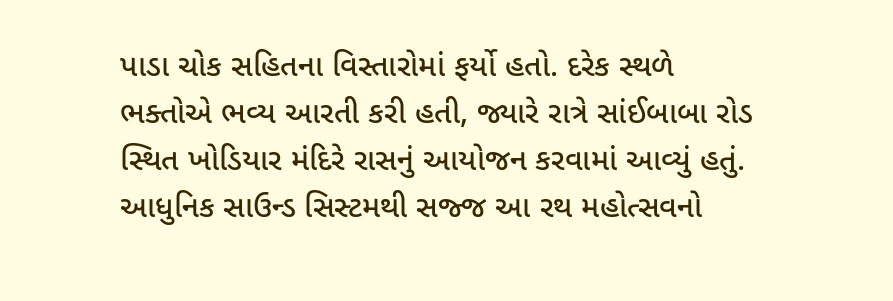પાડા ચોક સહિતના વિસ્તારોમાં ફર્યો હતો. દરેક સ્થળે ભક્તોએ ભવ્ય આરતી કરી હતી, જ્યારે રાત્રે સાંઈબાબા રોડ સ્થિત ખોડિયાર મંદિરે રાસનું આયોજન કરવામાં આવ્યું હતું. આધુનિક સાઉન્ડ સિસ્ટમથી સજ્જ આ રથ મહોત્સવનો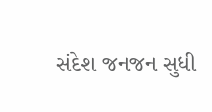સંદેશ જનજન સુધી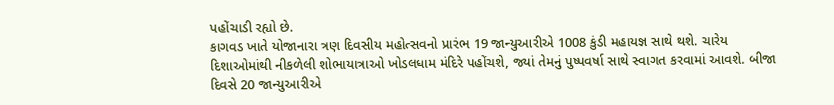પહોંચાડી રહ્યો છે.
કાગવડ ખાતે યોજાનારા ત્રણ દિવસીય મહોત્સવનો પ્રારંભ 19 જાન્યુઆરીએ 1008 કુંડી મહાયજ્ઞ સાથે થશે. ચારેય દિશાઓમાંથી નીકળેલી શોભાયાત્રાઓ ખોડલધામ મંદિરે પહોંચશે, જ્યાં તેમનું પુષ્પવર્ષા સાથે સ્વાગત કરવામાં આવશે. બીજા દિવસે 20 જાન્યુઆરીએ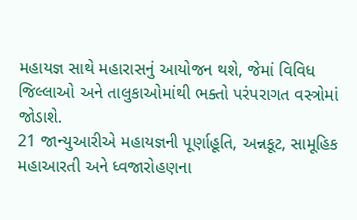મહાયજ્ઞ સાથે મહારાસનું આયોજન થશે, જેમાં વિવિધ જિલ્લાઓ અને તાલુકાઓમાંથી ભક્તો પરંપરાગત વસ્ત્રોમાં જોડાશે.
21 જાન્યુઆરીએ મહાયજ્ઞની પૂર્ણાહૂતિ, અન્નકૂટ, સામૂહિક મહાઆરતી અને ધ્વજારોહણના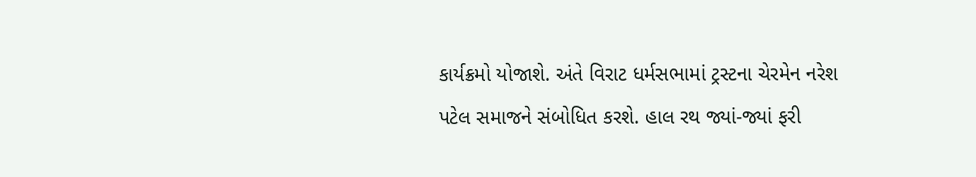કાર્યક્રમો યોજાશે. અંતે વિરાટ ધર્મસભામાં ટ્રસ્ટના ચેરમેન નરેશ પટેલ સમાજને સંબોધિત કરશે. હાલ રથ જ્યાં-જ્યાં ફરી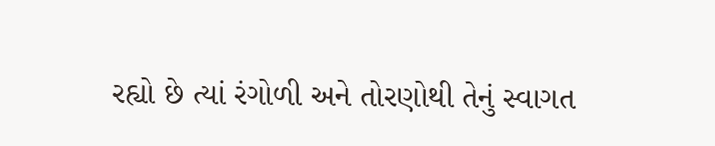રહ્યો છે ત્યાં રંગોળી અને તોરણોથી તેનું સ્વાગત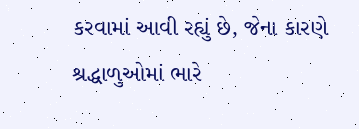કરવામાં આવી રહ્યું છે, જેના કારણે શ્રદ્ધાળુઓમાં ભારે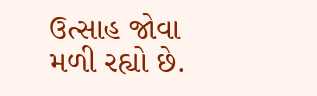ઉત્સાહ જોવા મળી રહ્યો છે.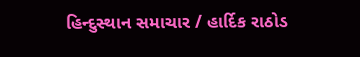હિન્દુસ્થાન સમાચાર / હાર્દિક રાઠોડ